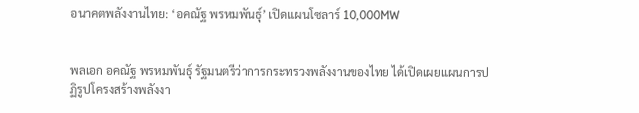อนาคตพลังงานไทย: ‘อคณัฐ พรหมพันธุ์’ เปิดแผนโซลาร์ 10,000MW


พลเอก อคณัฐ พรหมพันธุ์ รัฐมนตรีว่าการกระทรวงพลังงานของไทย ได้เปิดเผยแผนการปฏิรูปโครงสร้างพลังงา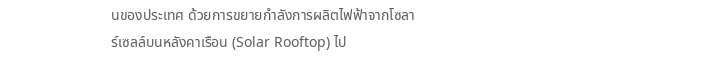นของประเทศ ด้วยการขยายกำลังการผลิตไฟฟ้าจากโซลาร์เซลล์บนหลังคาเรือน (Solar Rooftop) ไป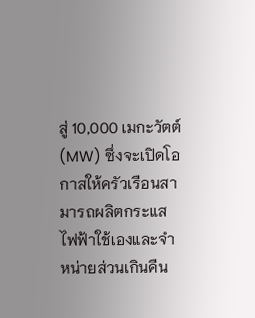สู่ 10,000 เมกะวัตต์ (MW) ซึ่งจะเปิดโอกาสให้ครัวเรือนสามารถผลิตกระแสไฟฟ้าใช้เองและจำหน่ายส่วนเกินคืน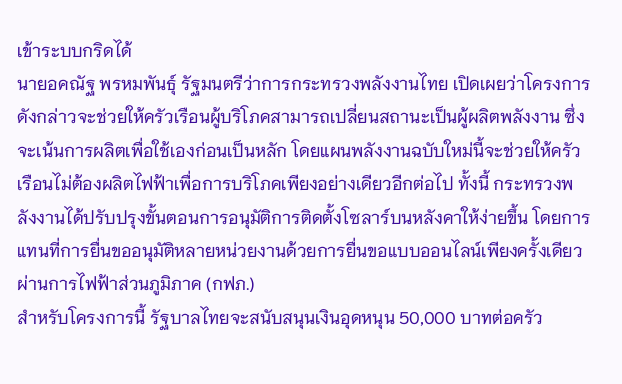เข้าระบบกริดได้
นายอคณัฐ พรหมพันธุ์ รัฐมนตรีว่าการกระทรวงพลังงานไทย เปิดเผยว่าโครงการดังกล่าวจะช่วยให้ครัวเรือนผู้บริโภคสามารถเปลี่ยนสถานะเป็นผู้ผลิตพลังงาน ซึ่งจะเน้นการผลิตเพื่อใช้เองก่อนเป็นหลัก โดยแผนพลังงานฉบับใหม่นี้จะช่วยให้ครัวเรือนไม่ต้องผลิตไฟฟ้าเพื่อการบริโภคเพียงอย่างเดียวอีกต่อไป ทั้งนี้ กระทรวงพลังงานได้ปรับปรุงขั้นตอนการอนุมัติการติดตั้งโซลาร์บนหลังคาให้ง่ายขึ้น โดยการแทนที่การยื่นขออนุมัติหลายหน่วยงานด้วยการยื่นขอแบบออนไลน์เพียงครั้งเดียวผ่านการไฟฟ้าส่วนภูมิภาค (กฟภ.)
สำหรับโครงการนี้ รัฐบาลไทยจะสนับสนุนเงินอุดหนุน 50,000 บาทต่อครัว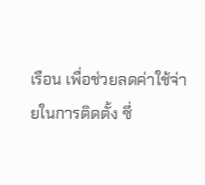เรือน เพื่อช่วยลดค่าใช้จ่ายในการติดตั้ง ซึ่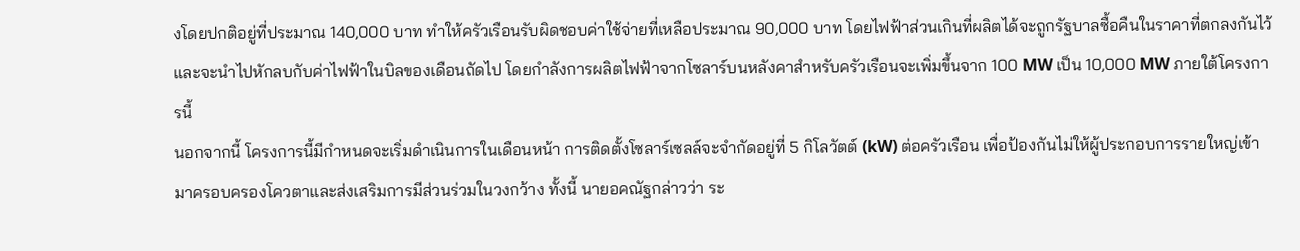งโดยปกติอยู่ที่ประมาณ 140,000 บาท ทำให้ครัวเรือนรับผิดชอบค่าใช้จ่ายที่เหลือประมาณ 90,000 บาท โดยไฟฟ้าส่วนเกินที่ผลิตได้จะถูกรัฐบาลซื้อคืนในราคาที่ตกลงกันไว้ และจะนำไปหักลบกับค่าไฟฟ้าในบิลของเดือนถัดไป โดยกำลังการผลิตไฟฟ้าจากโซลาร์บนหลังคาสำหรับครัวเรือนจะเพิ่มขึ้นจาก 100 MW เป็น 10,000 MW ภายใต้โครงการนี้
นอกจากนี้ โครงการนี้มีกำหนดจะเริ่มดำเนินการในเดือนหน้า การติดตั้งโซลาร์เซลล์จะจำกัดอยู่ที่ 5 กิโลวัตต์ (kW) ต่อครัวเรือน เพื่อป้องกันไม่ให้ผู้ประกอบการรายใหญ่เข้ามาครอบครองโควตาและส่งเสริมการมีส่วนร่วมในวงกว้าง ทั้งนี้ นายอคณัฐกล่าวว่า ระ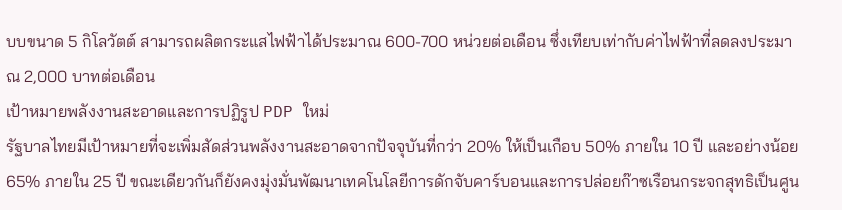บบขนาด 5 กิโลวัตต์ สามารถผลิตกระแสไฟฟ้าได้ประมาณ 600-700 หน่วยต่อเดือน ซึ่งเทียบเท่ากับค่าไฟฟ้าที่ลดลงประมาณ 2,000 บาทต่อเดือน
เป้าหมายพลังงานสะอาดและการปฏิรูป PDP ใหม่
รัฐบาลไทยมีเป้าหมายที่จะเพิ่มสัดส่วนพลังงานสะอาดจากปัจจุบันที่กว่า 20% ให้เป็นเกือบ 50% ภายใน 10 ปี และอย่างน้อย 65% ภายใน 25 ปี ขณะเดียวกันก็ยังคงมุ่งมั่นพัฒนาเทคโนโลยีการดักจับคาร์บอนและการปล่อยก๊าซเรือนกระจกสุทธิเป็นศูน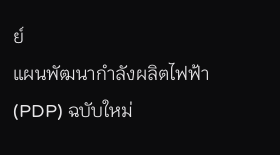ย์
แผนพัฒนากำลังผลิตไฟฟ้า (PDP) ฉบับใหม่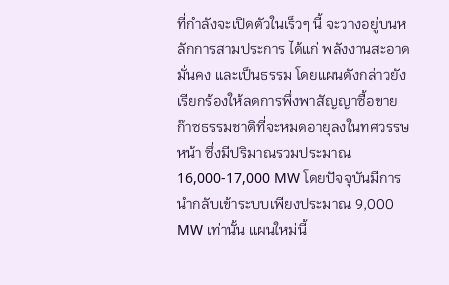ที่กำลังจะเปิดตัวในเร็วๆ นี้ จะวางอยู่บนหลักการสามประการ ได้แก่ พลังงานสะอาด มั่นคง และเป็นธรรม โดยแผนดังกล่าวยังเรียกร้องให้ลดการพึ่งพาสัญญาซื้อขายก๊าซธรรมชาติที่จะหมดอายุลงในทศวรรษหน้า ซึ่งมีปริมาณรวมประมาณ 16,000-17,000 MW โดยปัจจุบันมีการนำกลับเข้าระบบเพียงประมาณ 9,000 MW เท่านั้น แผนใหม่นี้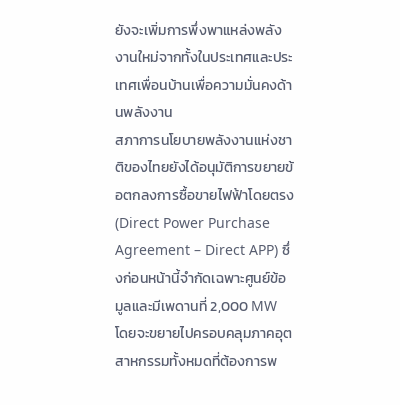ยังจะเพิ่มการพึ่งพาแหล่งพลังงานใหม่จากทั้งในประเทศและประเทศเพื่อนบ้านเพื่อความมั่นคงด้านพลังงาน
สภาการนโยบายพลังงานแห่งชาติของไทยยังได้อนุมัติการขยายข้อตกลงการซื้อขายไฟฟ้าโดยตรง (Direct Power Purchase Agreement – Direct APP) ซึ่งก่อนหน้านี้จำกัดเฉพาะศูนย์ข้อมูลและมีเพดานที่ 2,000 MW โดยจะขยายไปครอบคลุมภาคอุตสาหกรรมทั้งหมดที่ต้องการพ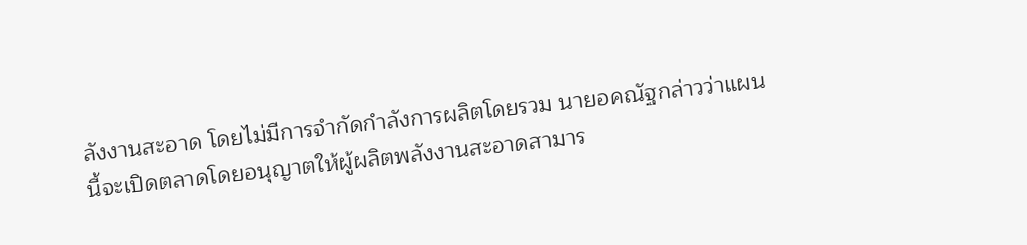ลังงานสะอาด โดยไม่มีการจำกัดกำลังการผลิตโดยรวม นายอคณัฐกล่าวว่าแผนนี้จะเปิดตลาดโดยอนุญาตให้ผู้ผลิตพลังงานสะอาดสามาร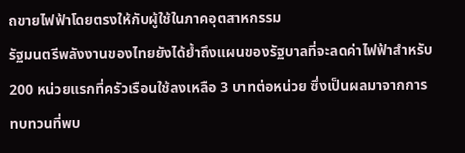ถขายไฟฟ้าโดยตรงให้กับผู้ใช้ในภาคอุตสาหกรรม
รัฐมนตรีพลังงานของไทยยังได้ย้ำถึงแผนของรัฐบาลที่จะลดค่าไฟฟ้าสำหรับ 200 หน่วยแรกที่ครัวเรือนใช้ลงเหลือ 3 บาทต่อหน่วย ซึ่งเป็นผลมาจากการทบทวนที่พบ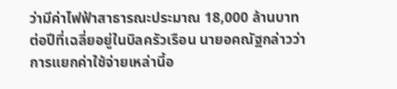ว่ามีค่าไฟฟ้าสาธารณะประมาณ 18,000 ล้านบาทต่อปีที่เฉลี่ยอยู่ในบิลครัวเรือน นายอคณัฐกล่าวว่าการแยกค่าใช้จ่ายเหล่านี้อ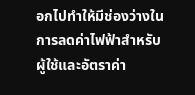อกไปทำให้มีช่องว่างในการลดค่าไฟฟ้าสำหรับผู้ใช้และอัตราค่า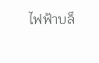ไฟฟ้าบล็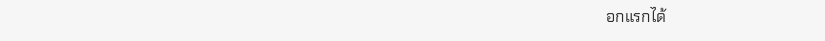อกแรกได้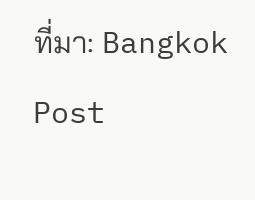ที่มา: Bangkok Post